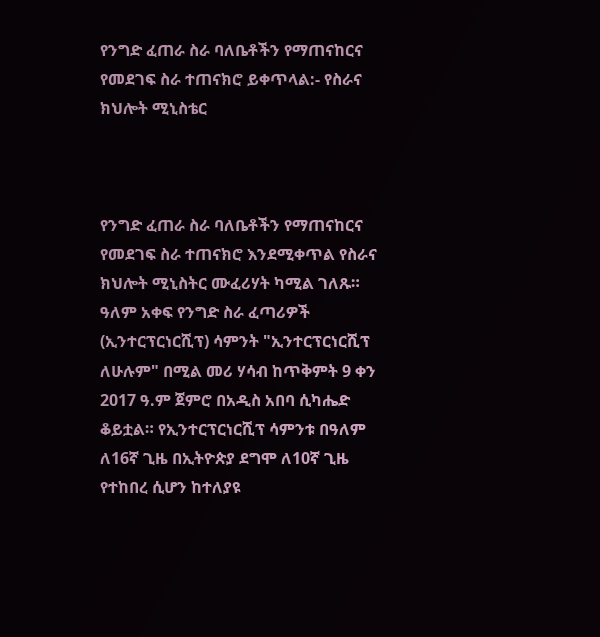የንግድ ፈጠራ ስራ ባለቤቶችን የማጠናከርና የመደገፍ ስራ ተጠናክሮ ይቀጥላል:- የስራና ክህሎት ሚኒስቴር



የንግድ ፈጠራ ስራ ባለቤቶችን የማጠናከርና የመደገፍ ስራ ተጠናክሮ እንደሚቀጥል የስራና ክህሎት ሚኒስትር ሙፈሪሃት ካሚል ገለጹ። ዓለም አቀፍ የንግድ ስራ ፈጣሪዎች (ኢንተርፕርነርሺፕ) ሳምንት "ኢንተርፕርነርሺፕ ለሁሉም" በሚል መሪ ሃሳብ ከጥቅምት 9 ቀን 2017 ዓ.ም ጀምሮ በአዲስ አበባ ሲካሔድ ቆይቷል። የኢንተርፕርነርሺፕ ሳምንቱ በዓለም ለ16ኛ ጊዜ በኢትዮጵያ ደግሞ ለ10ኛ ጊዜ የተከበረ ሲሆን ከተለያዩ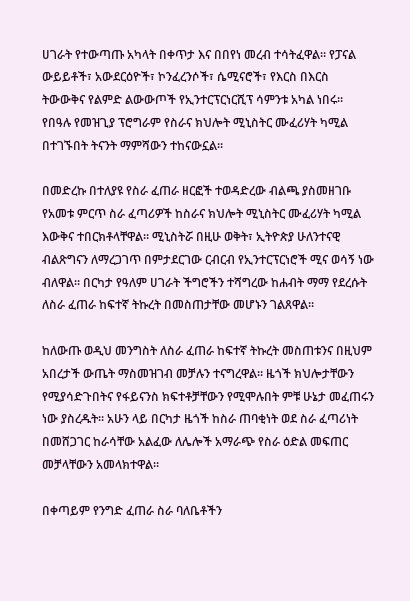ሀገራት የተውጣጡ አካላት በቀጥታ እና በበየነ መረብ ተሳትፈዋል። የፓናል ውይይቶች፣ አውደርዕዮች፣ ኮንፈረንሶች፣ ሴሚናሮች፣ የእርስ በእርስ ትውውቅና የልምድ ልውውጦች የኢንተርፕርነርሺፕ ሳምንቱ አካል ነበሩ። የበዓሉ የመዝጊያ ፕሮግራም የስራና ክህሎት ሚኒስትር ሙፈሪሃት ካሚል በተገኙበት ትናንት ማምሻውን ተከናውኗል።

በመድረኩ በተለያዩ የስራ ፈጠራ ዘርፎች ተወዳድረው ብልጫ ያስመዘገቡ የአመቱ ምርጥ ስራ ፈጣሪዎች ከስራና ክህሎት ሚኒስትር ሙፈሪሃት ካሚል እውቅና ተበርክቶላቸዋል። ሚኒስትሯ በዚሁ ወቅት፣ ኢትዮጵያ ሁለንተናዊ ብልጽግናን ለማረጋገጥ በምታደርገው ርብርብ የኢንተርፕርነሮች ሚና ወሳኝ ነው ብለዋል። በርካታ የዓለም ሀገራት ችግሮችን ተሻግረው ከሐብት ማማ የደረሱት ለስራ ፈጠራ ከፍተኛ ትኩረት በመስጠታቸው መሆኑን ገልጸዋል።

ከለውጡ ወዲህ መንግስት ለስራ ፈጠራ ከፍተኛ ትኩረት መስጠቱንና በዚህም አበረታች ውጤት ማስመዝገብ መቻሉን ተናግረዋል። ዜጎች ክህሎታቸውን የሚያሳድጉበትና የፋይናንስ ክፍተቶቻቸውን የሚሞሉበት ምቹ ሁኔታ መፈጠሩን ነው ያስረዱት። አሁን ላይ በርካታ ዜጎች ከስራ ጠባቂነት ወደ ስራ ፈጣሪነት በመሸጋገር ከራሳቸው አልፈው ለሌሎች አማራጭ የስራ ዕድል መፍጠር መቻላቸውን አመላክተዋል።

በቀጣይም የንግድ ፈጠራ ስራ ባለቤቶችን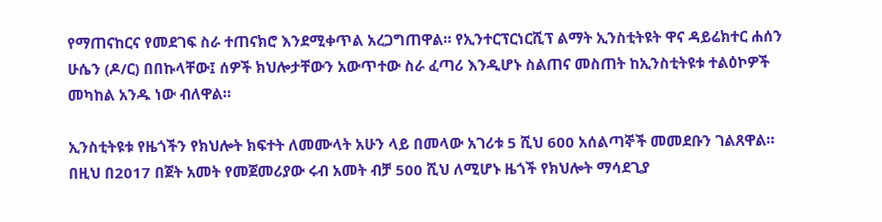የማጠናከርና የመደገፍ ስራ ተጠናክሮ እንደሚቀጥል አረጋግጠዋል። የኢንተርፕርነርሺፕ ልማት ኢንስቲትዩት ዋና ዳይሬክተር ሐሰን ሁሴን (ዶ/ር) በበኩላቸው፤ ሰዎች ክህሎታቸውን አውጥተው ስራ ፈጣሪ እንዲሆኑ ስልጠና መስጠት ከኢንስቲትዩቱ ተልዕኮዎች መካከል አንዱ ነው ብለዋል።

ኢንስቲትዩቱ የዜጎችን የክህሎት ክፍተት ለመሙላት አሁን ላይ በመላው አገሪቱ 5 ሺህ 600 አሰልጣኞች መመደቡን ገልጸዋል። በዚህ በ2017 በጀት አመት የመጀመሪያው ሩብ አመት ብቻ 500 ሺህ ለሚሆኑ ዜጎች የክህሎት ማሳደጊያ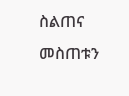ስልጠና መስጠቱን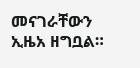መናገራቸውን ኢዜአ ዘግቧል።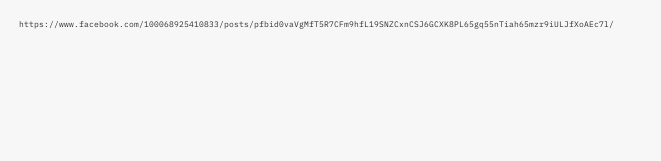https://www.facebook.com/100068925410833/posts/pfbid0vaVgMfT5R7CFm9hfL19SNZCxnCSJ6GCXK8PL65gq55nTiah65mzr9iULJfXoAEc7l/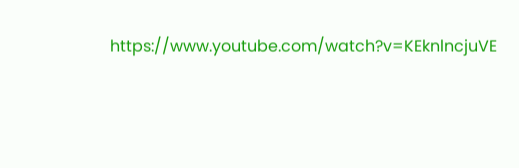https://www.youtube.com/watch?v=KEknlncjuVE